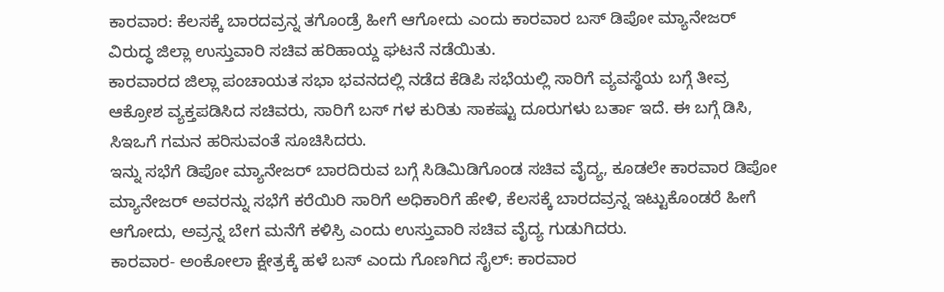ಕಾರವಾರ: ಕೆಲಸಕ್ಕೆ ಬಾರದವ್ರನ್ನ ತಗೊಂಡ್ರೆ ಹೀಗೆ ಆಗೋದು ಎಂದು ಕಾರವಾರ ಬಸ್ ಡಿಪೋ ಮ್ಯಾನೇಜರ್ ವಿರುದ್ಧ ಜಿಲ್ಲಾ ಉಸ್ತುವಾರಿ ಸಚಿವ ಹರಿಹಾಯ್ದ ಘಟನೆ ನಡೆಯಿತು.
ಕಾರವಾರದ ಜಿಲ್ಲಾ ಪಂಚಾಯತ ಸಭಾ ಭವನದಲ್ಲಿ ನಡೆದ ಕೆಡಿಪಿ ಸಭೆಯಲ್ಲಿ ಸಾರಿಗೆ ವ್ಯವಸ್ಥೆಯ ಬಗ್ಗೆ ತೀವ್ರ ಆಕ್ರೋಶ ವ್ಯಕ್ತಪಡಿಸಿದ ಸಚಿವರು, ಸಾರಿಗೆ ಬಸ್ ಗಳ ಕುರಿತು ಸಾಕಷ್ಟು ದೂರುಗಳು ಬರ್ತಾ ಇದೆ. ಈ ಬಗ್ಗೆ ಡಿಸಿ, ಸಿಇಒಗೆ ಗಮನ ಹರಿಸುವಂತೆ ಸೂಚಿಸಿದರು.
ಇನ್ನು ಸಭೆಗೆ ಡಿಪೋ ಮ್ಯಾನೇಜರ್ ಬಾರದಿರುವ ಬಗ್ಗೆ ಸಿಡಿಮಿಡಿಗೊಂಡ ಸಚಿವ ವೈದ್ಯ, ಕೂಡಲೇ ಕಾರವಾರ ಡಿಪೋ ಮ್ಯಾನೇಜರ್ ಅವರನ್ನು ಸಭೆಗೆ ಕರೆಯಿರಿ ಸಾರಿಗೆ ಅಧಿಕಾರಿಗೆ ಹೇಳಿ, ಕೆಲಸಕ್ಕೆ ಬಾರದವ್ರನ್ನ ಇಟ್ಟುಕೊಂಡರೆ ಹೀಗೆ ಆಗೋದು, ಅವ್ರನ್ನ ಬೇಗ ಮನೆಗೆ ಕಳಿಸ್ರಿ ಎಂದು ಉಸ್ತುವಾರಿ ಸಚಿವ ವೈದ್ಯ ಗುಡುಗಿದರು.
ಕಾರವಾರ- ಅಂಕೋಲಾ ಕ್ಷೇತ್ರಕ್ಕೆ ಹಳೆ ಬಸ್ ಎಂದು ಗೊಣಗಿದ ಸೈಲ್: ಕಾರವಾರ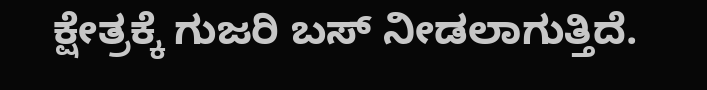ಕ್ಷೇತ್ರಕ್ಕೆ ಗುಜರಿ ಬಸ್ ನೀಡಲಾಗುತ್ತಿದೆ.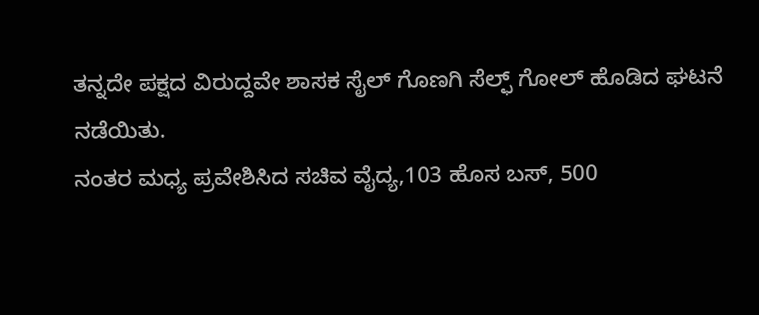ತನ್ನದೇ ಪಕ್ಷದ ವಿರುದ್ದವೇ ಶಾಸಕ ಸೈಲ್ ಗೊಣಗಿ ಸೆಲ್ಫ್ ಗೋಲ್ ಹೊಡಿದ ಘಟನೆ ನಡೆಯಿತು.
ನಂತರ ಮಧ್ಯ ಪ್ರವೇಶಿಸಿದ ಸಚಿವ ವೈದ್ಯ,103 ಹೊಸ ಬಸ್, 500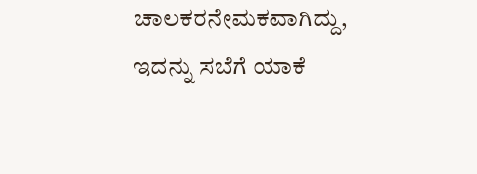ಚಾಲಕರನೇಮಕವಾಗಿದ್ದು, ಇದನ್ನು ಸಬೆಗೆ ಯಾಕೆ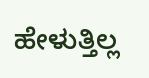ಹೇಳುತ್ತಿಲ್ಲ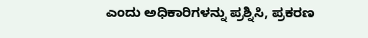ಎಂದು ಅಧಿಕಾರಿಗಳನ್ನು ಪ್ರಶ್ನಿಸಿ, ಪ್ರಕರಣ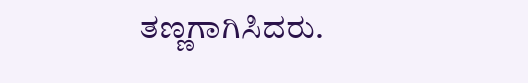ತಣ್ಣಗಾಗಿಸಿದರು.